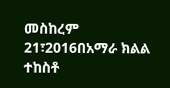መስከረም 21፣2016በአማራ ክልል ተከስቶ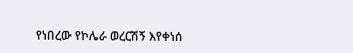የነበረው የኮሌራ ወረርሽኝ እየቀነሰ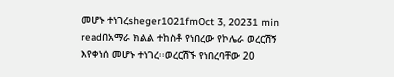መሆኑ ተነገረsheger1021fmOct 3, 20231 min readበአማራ ክልል ተከስቶ የነበረው የኮሌራ ወረርሽኝ እየቀነሰ መሆኑ ተነገረ፡፡ወረርሽኙ የነበረባቸው 20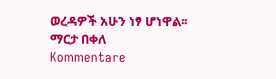ወረዳዎች አሁን ነፃ ሆነዋል፡፡ማርታ በቀለ
Kommentare